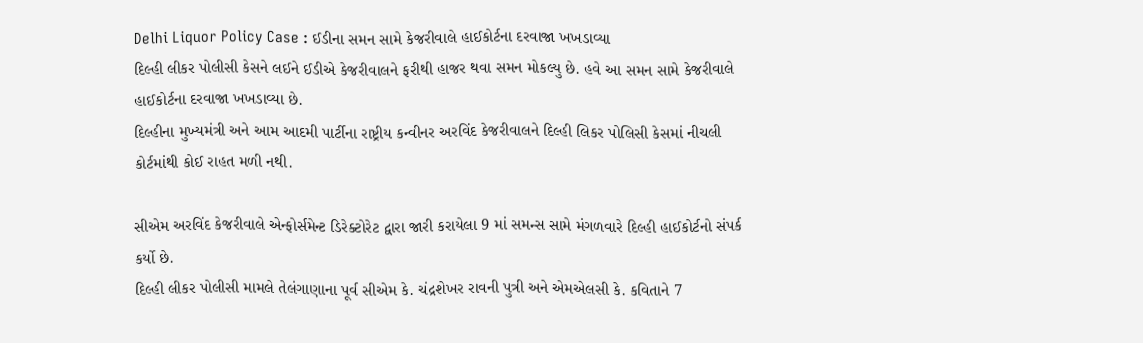Delhi Liquor Policy Case : ઈડીના સમન સામે કેજરીવાલે હાઈકોર્ટના દરવાજા ખખડાવ્યા
દિલ્હી લીકર પોલીસી કેસને લઈને ઈડીએ કેજરીવાલને ફરીથી હાજર થવા સમન મોકલ્યુ છે. હવે આ સમન સામે કેજરીવાલે હાઈકોર્ટના દરવાજા ખખડાવ્યા છે.
દિલ્હીના મુખ્યમંત્રી અને આમ આદમી પાર્ટીના રાષ્ટ્રીય કન્વીનર અરવિંદ કેજરીવાલને દિલ્હી લિકર પોલિસી કેસમાં નીચલી કોર્ટમાંથી કોઈ રાહત મળી નથી.

સીએમ અરવિંદ કેજરીવાલે એન્ફોર્સમેન્ટ ડિરેક્ટોરેટ દ્વારા જારી કરાયેલા 9 માં સમન્સ સામે મંગળવારે દિલ્હી હાઈકોર્ટનો સંપર્ક કર્યો છે.
દિલ્હી લીકર પોલીસી મામલે તેલંગાણાના પૂર્વ સીએમ કે. ચંદ્રશેખર રાવની પુત્રી અને એમએલસી કે. કવિતાને 7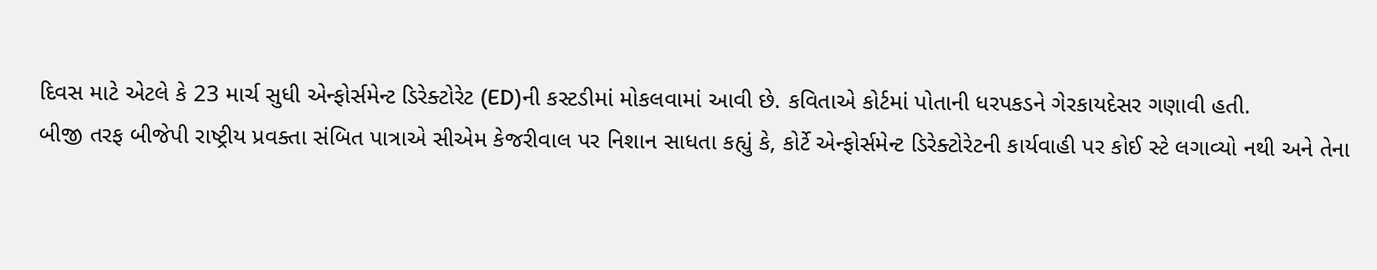દિવસ માટે એટલે કે 23 માર્ચ સુધી એન્ફોર્સમેન્ટ ડિરેક્ટોરેટ (ED)ની કસ્ટડીમાં મોકલવામાં આવી છે. કવિતાએ કોર્ટમાં પોતાની ધરપકડને ગેરકાયદેસર ગણાવી હતી.
બીજી તરફ બીજેપી રાષ્ટ્રીય પ્રવક્તા સંબિત પાત્રાએ સીએમ કેજરીવાલ પર નિશાન સાધતા કહ્યું કે, કોર્ટે એન્ફોર્સમેન્ટ ડિરેક્ટોરેટની કાર્યવાહી પર કોઈ સ્ટે લગાવ્યો નથી અને તેના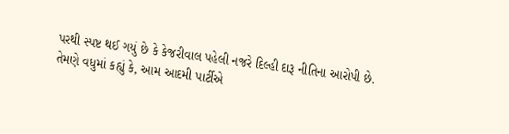પરથી સ્પષ્ટ થઈ ગયું છે કે કેજરીવાલ પહેલી નજરે દિલ્હી દારૂ નીતિના આરોપી છે.
તેમણે વધુમાં કહ્યું કે, આમ આદમી પાર્ટીએ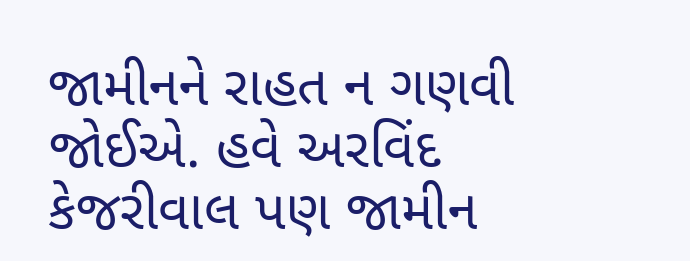જામીનને રાહત ન ગણવી જોઈએ. હવે અરવિંદ કેજરીવાલ પણ જામીન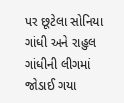પર છૂટેલા સોનિયા ગાંધી અને રાહુલ ગાંધીની લીગમાં જોડાઈ ગયા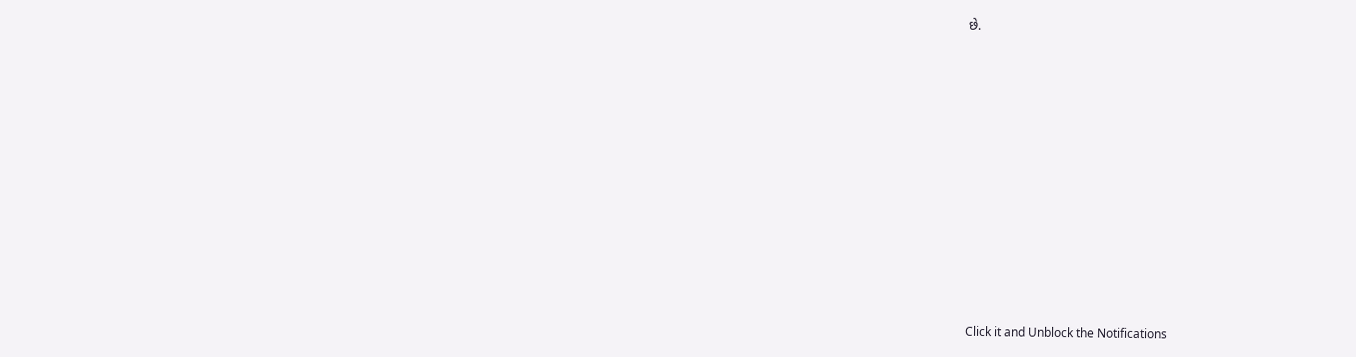છે.












Click it and Unblock the Notifications